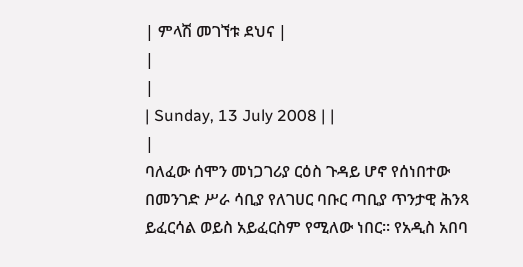| ምላሽ መገኘቱ ደህና |
|
|
| Sunday, 13 July 2008 | |
|
ባለፈው ሰሞን መነጋገሪያ ርዕስ ጉዳይ ሆኖ የሰነበተው በመንገድ ሥራ ሳቢያ የለገሀር ባቡር ጣቢያ ጥንታዊ ሕንጻ ይፈርሳል ወይስ አይፈርስም የሚለው ነበር፡፡ የአዲስ አበባ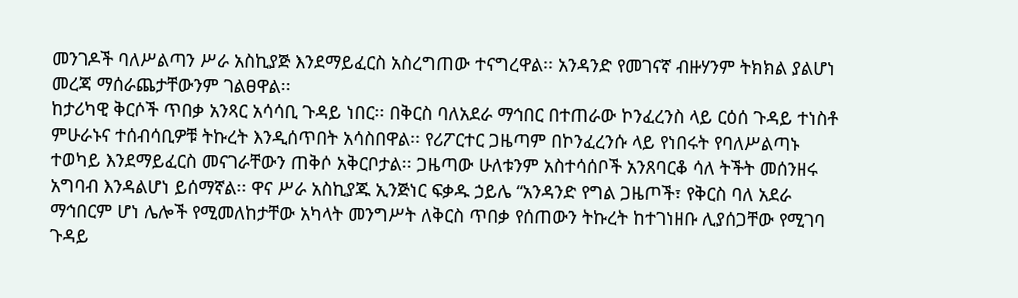መንገዶች ባለሥልጣን ሥራ አስኪያጅ እንደማይፈርስ አስረግጠው ተናግረዋል፡፡ አንዳንድ የመገናኛ ብዙሃንም ትክክል ያልሆነ መረጃ ማሰራጨታቸውንም ገልፀዋል፡፡
ከታሪካዊ ቅርሶች ጥበቃ አንጻር አሳሳቢ ጉዳይ ነበር፡፡ በቅርስ ባለአደራ ማኅበር በተጠራው ኮንፈረንስ ላይ ርዕሰ ጉዳይ ተነስቶ ምሁራኑና ተሰብሳቢዎቹ ትኩረት እንዲሰጥበት አሳስበዋል፡፡ የሪፖርተር ጋዜጣም በኮንፈረንሱ ላይ የነበሩት የባለሥልጣኑ ተወካይ እንደማይፈርስ መናገራቸውን ጠቅሶ አቅርቦታል፡፡ ጋዜጣው ሁለቱንም አስተሳሰቦች አንጸባርቆ ሳለ ትችት መሰንዘሩ አግባብ እንዳልሆነ ይሰማኛል፡፡ ዋና ሥራ አስኪያጁ ኢንጅነር ፍቃዱ ኃይሌ “አንዳንድ የግል ጋዜጦች፣ የቅርስ ባለ አደራ ማኅበርም ሆነ ሌሎች የሚመለከታቸው አካላት መንግሥት ለቅርስ ጥበቃ የሰጠውን ትኩረት ከተገነዘቡ ሊያሰጋቸው የሚገባ ጉዳይ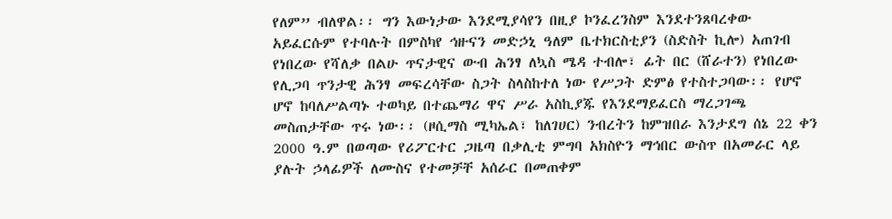የለም” ብለዋል፡፡ ግን እውነታው እንደሚያሳየን በዚያ ኮንፈረንስም እንደተንጸባረቀው አይፈርሱም የተባሉት በምስካየ ኅዙናን መድኃኒ ዓለም ቤተክርስቲያን (ስድስት ኪሎ) አጠገብ የነበረው የሻለቃ በልሁ ጥናታዊና ውብ ሕንፃ ለኳስ ሜዳ ተብሎ፣ ፊት በር (ሸራተን) የነበረው የሊጋባ ጥንታዊ ሕንፃ መፍረሳቸው ስጋት ስላስከተለ ነው የሥጋት ድምፅ የተስተጋባው፡፡ የሆኖ ሆኖ ከባለሥልጣኑ ተወካይ በተጨማሪ ዋና ሥራ አስኪያጁ የእንደማይፈርስ ማረጋገጫ መስጠታቸው ጥሩ ነው፡፡ (ዞሲማስ ሚካኤል፣ ከለገሀር) ንብረትን ከምዝበራ እንታደግ ሰኔ 22 ቀን 2000 ዓ.ም በወጣው የሪፖርተር ጋዜጣ በቃሊቲ ምግባ አክስዮን ማኅበር ውስጥ በአመራር ላይ ያሉት ኃላፊዎች ለሙስና የተመቻቸ አሰራር በመጠቀም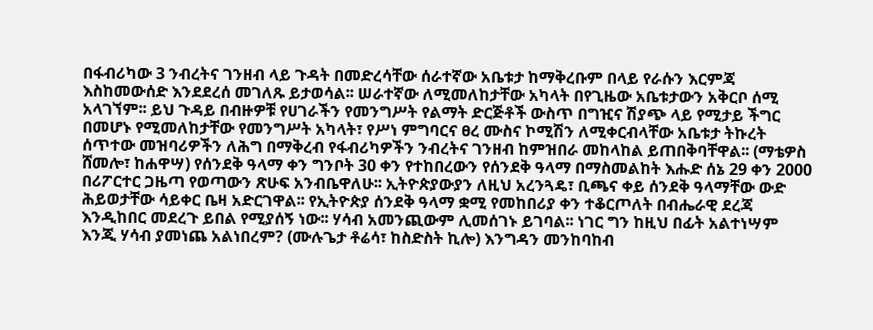በፋብሪካው 3 ንብረትና ገንዘብ ላይ ጉዳት በመድረሳቸው ሰራተኛው አቤቱታ ከማቅረቡም በላይ የራሱን እርምጃ እስከመውሰድ እንደደረሰ መገለጹ ይታወሳል፡፡ ሠራተኛው ለሚመለከታቸው አካላት በየጊዜው አቤቱታውን አቅርቦ ሰሚ አላገኘም፡፡ ይህ ጉዳይ በብዙዎቹ የሀገራችን የመንግሥት የልማት ድርጅቶች ውስጥ በግዢና ሽያጭ ላይ የሚታይ ችግር በመሆኑ የሚመለከታቸው የመንግሥት አካላት፣ የሥነ ምግባርና ፀረ ሙስና ኮሚሽን ለሚቀርብላቸው አቤቱታ ትኩረት ሰጥተው መዝባሪዎችን ለሕግ በማቅረብ የፋብሪካዎችን ንብረትና ገንዘብ ከምዝበራ መከላከል ይጠበቅባቸዋል፡፡ (ማቴዎስ ሸመሎ፣ ከሐዋሣ) የሰንደቅ ዓላማ ቀን ግንቦት 30 ቀን የተከበረውን የሰንደቅ ዓላማ በማስመልከት እሑድ ሰኔ 29 ቀን 2000 በሪፖርተር ጋዜጣ የወጣውን ጽሁፍ አንብቤዋለሁ፡፡ ኢትዮጵያውያን ለዚህ አረንጓዴ፣ ቢጫና ቀይ ሰንደቅ ዓላማቸው ውድ ሕይወታቸው ሳይቀር ቤዛ አድርገዋል፡፡ የኢትዮጵያ ሰንደቅ ዓላማ ቋሚ የመከበሪያ ቀን ተቆርጦለት በብሔራዊ ደረጃ እንዲከበር መደረጉ ይበል የሚያሰኝ ነው፡፡ ሃሳብ አመንጪውም ሊመሰገኑ ይገባል፡፡ ነገር ግን ከዚህ በፊት አልተነሣም እንጂ ሃሳብ ያመነጨ አልነበረም? (ሙሉጌታ ቶሬሳ፣ ከስድስት ኪሎ) እንግዳን መንከባከብ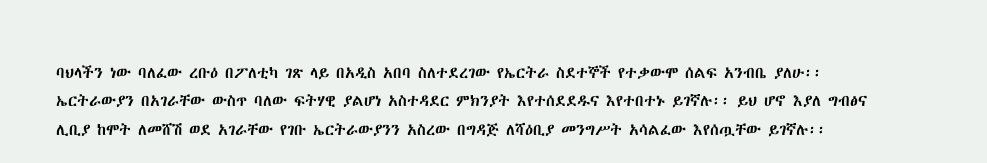ባህላችን ነው ባለፈው ረቡዕ በፖለቲካ ገጽ ላይ በአዲስ አበባ ስለተደረገው የኤርትራ ስደተኞች የተቃውሞ ሰልፍ አንብቤ ያለሁ፡፡ ኤርትራውያን በአገራቸው ውስጥ ባለው ፍትሃዊ ያልሆነ አስተዳደር ምክንያት እየተሰደደዱና እየተበተኑ ይገኛሉ፡፡ ይህ ሆኖ እያለ ግብፅና ሊቢያ ከሞት ለመሸሽ ወደ አገራቸው የገቡ ኤርትራውያንን አስረው በግዳጅ ለሻዕቢያ መንግሥት አሳልፈው እየሰጧቸው ይገኛሉ፡፡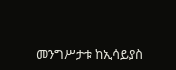መንግሥታቱ ከኢሳይያስ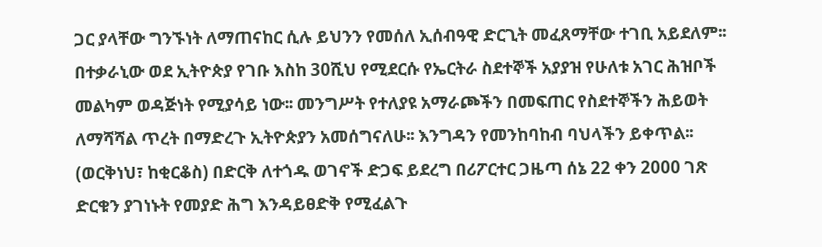ጋር ያላቸው ግንኙነት ለማጠናከር ሲሉ ይህንን የመሰለ ኢሰብዓዊ ድርጊት መፈጸማቸው ተገቢ አይደለም፡፡ በተቃራኒው ወደ ኢትዮጵያ የገቡ እስከ 30ሺህ የሚደርሱ የኤርትራ ስደተኞች አያያዝ የሁለቱ አገር ሕዝቦች መልካም ወዳጅነት የሚያሳይ ነው፡፡ መንግሥት የተለያዩ አማራጮችን በመፍጠር የስደተኞችን ሕይወት ለማሻሻል ጥረት በማድረጉ ኢትዮጵያን አመሰግናለሁ፡፡ እንግዳን የመንከባከብ ባህላችን ይቀጥል፡፡ (ወርቅነህ፣ ከቂርቆስ) በድርቅ ለተጎዱ ወገኖች ድጋፍ ይደረግ በሪፖርተር ጋዜጣ ሰኔ 22 ቀን 2000 ገጽ ድርቁን ያገነኑት የመያድ ሕግ እንዳይፀድቅ የሚፈልጉ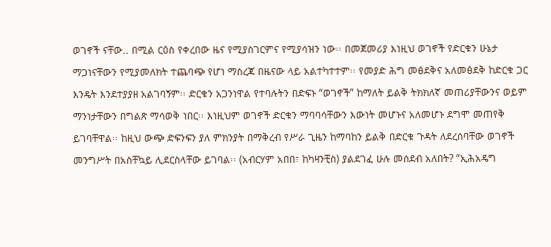ወገኖች ናቸው.. በሚል ርዕስ የቀረበው ዜና የሚያስገርምና የሚያሳዝን ነው፡፡ በመጀመሪያ እነዚህ ወገኖች የድርቁን ሁኔታ ማጋነናቸውን የሚያመለክት ተጨባጭ የሆነ ማስረጃ በዜናው ላይ አልተካተተም፡፡ የመያድ ሕግ መፅደቅና አለመፅደቅ ከድርቁ ጋር እንዴት እንደተያያዘ አልገባኝም፡፡ ድርቁን አጋንነዋል የተባሉትን በድፍኑ “ወገኖች” ከማለት ይልቅ ትክክለኛ መጠሪያቸውንና ወይም ማንነታቸውን በግልጽ ማሳወቅ ነበር፡፡ እነዚህም ወገኖች ድርቁን ማባባሳቸውን እውነት መሆኑና አለመሆኑ ደግሞ መጠየቅ ይገባቸዋል፡፡ ከዚህ ውጭ ድፍንፍን ያለ ምክንያት በማቅረብ የሥራ ጊዜን ከማባከን ይልቅ በድርቁ ጉዳት ለደረሰባቸው ወገኖች መንግሥት በአስቸኳይ ሊደርስላቸው ይገባል፡፡ (አብርሃም አበበ፣ ከካዛንቺስ) ያልደገፈ ሁሉ መሰደብ አለበት? “ኢሕአዴግ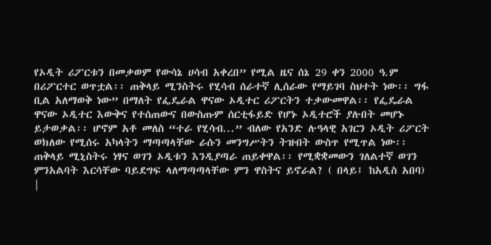የኦዲት ሪፖርቱን በመቃወም የውሳኔ ሀሳብ አቀረበ” የሚል ዜና ሰኔ 29 ቀን 2000 ዓ.ም በሪፖርተር ወጥቷል፡፡ ጠቅላይ ሚንስትሩ የሂሳብ ሰራተኛ ሊሰራው የማይገባ ስህተት ነው፡፡ ግፋ ቢል አለማወቅ ነው” በማለት የፌዴራል ዋናው ኦዲተር ሪፖርትን ተቃውመዋል፡፡ የፌዴራል ዋናው ኦዲተር እውቅና የተሰጠውና በውስጡም ሰርቲፋይድ የሆኑ ኦዲተሮች ያሉበት መሆኑ ይታወቃል፡፡ ሆኖም አቶ መለስ “ተራ የሂሳብ...” ብለው የአንድ ሉዓላዊ አገርን ኦዲት ሪፖርት ወክለው የሚሰሩ አካላትን ማጣጣላቸው ራሱን መንግሥትን ትዝብት ውስጥ የሚጥል ነው፡፡ ጠቅላይ ሚኒስትሩ ነፃና ወገን ኦዲቱን እንዲያጣራ ጠይቀዋል፡፡ የሚቋቋመውን ገለልተኛ ወገን ምንአልባት እርሳቸው ባይደግፍ ላለማጣጣላቸው ምን ዋስትና ይኖራል? ( በላይ፤ ከአዲስ አበባ) |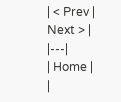| < Prev | Next > |
|---|
| Home |
|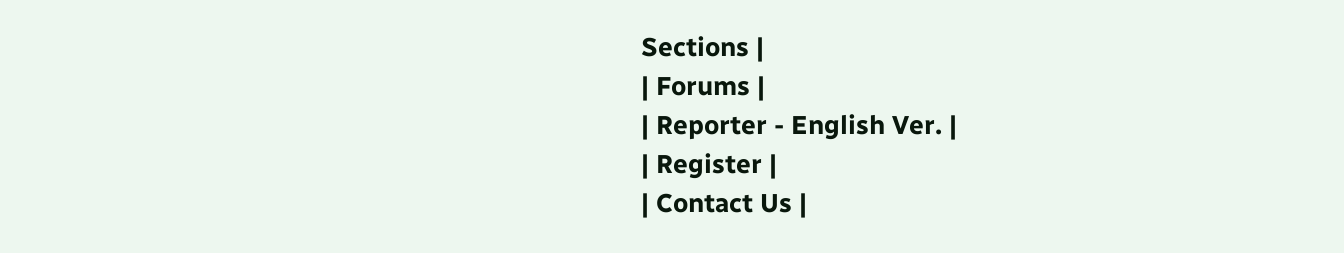Sections |
| Forums |
| Reporter - English Ver. |
| Register |
| Contact Us |